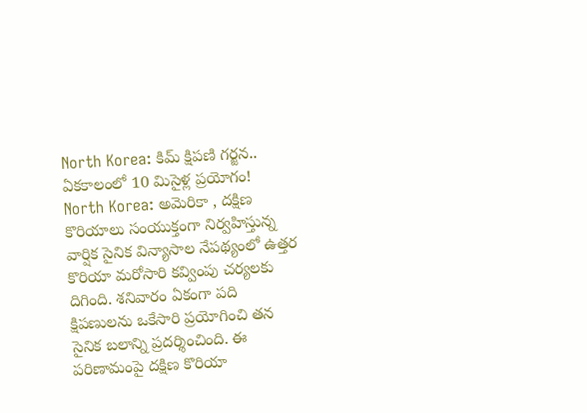North Korea: కిమ్ క్షిపణి గర్జన.. ఏకకాలంలో 10 మిసైళ్ల ప్రయోగం!
North Korea: అమెరికా , దక్షిణ కొరియాలు సంయుక్తంగా నిర్వహిస్తున్న వార్షిక సైనిక విన్యాసాల నేపథ్యంలో ఉత్తర కొరియా మరోసారి కవ్వింపు చర్యలకు దిగింది. శనివారం ఏకంగా పది క్షిపణులను ఒకేసారి ప్రయోగించి తన సైనిక బలాన్ని ప్రదర్శించింది. ఈ పరిణామంపై దక్షిణ కొరియా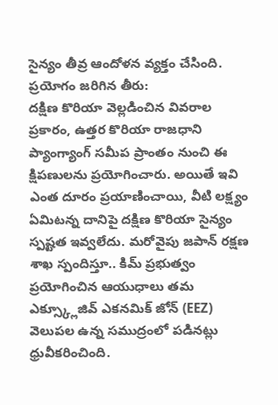సైన్యం తీవ్ర ఆందోళన వ్యక్తం చేసింది.
ప్రయోగం జరిగిన తీరు:
దక్షిణ కొరియా వెల్లడించిన వివరాల ప్రకారం, ఉత్తర కొరియా రాజధాని ప్యాంగ్యాంగ్ సమీప ప్రాంతం నుంచి ఈ క్షిపణులను ప్రయోగించారు. అయితే ఇవి ఎంత దూరం ప్రయాణించాయి, వీటి లక్ష్యం ఏమిటన్న దానిపై దక్షిణ కొరియా సైన్యం స్పష్టత ఇవ్వలేదు. మరోవైపు జపాన్ రక్షణ శాఖ స్పందిస్తూ.. కిమ్ ప్రభుత్వం ప్రయోగించిన ఆయుధాలు తమ ఎక్స్క్లూజివ్ ఎకనమిక్ జోన్ (EEZ) వెలుపల ఉన్న సముద్రంలో పడినట్లు ధ్రువీకరించింది.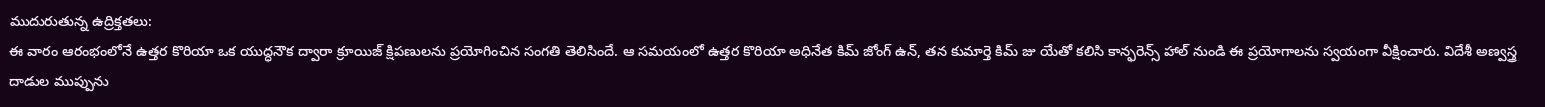ముదురుతున్న ఉద్రిక్తతలు:
ఈ వారం ఆరంభంలోనే ఉత్తర కొరియా ఒక యుద్ధనౌక ద్వారా క్రూయిజ్ క్షిపణులను ప్రయోగించిన సంగతి తెలిసిందే. ఆ సమయంలో ఉత్తర కొరియా అధినేత కిమ్ జోంగ్ ఉన్, తన కుమార్తె కిమ్ జు యేతో కలిసి కాన్ఫరెన్స్ హాల్ నుండి ఈ ప్రయోగాలను స్వయంగా వీక్షించారు. విదేశీ అణ్వస్త్ర దాడుల ముప్పును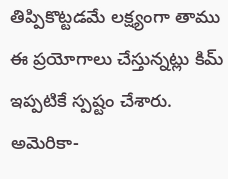తిప్పికొట్టడమే లక్ష్యంగా తాము ఈ ప్రయోగాలు చేస్తున్నట్లు కిమ్ ఇప్పటికే స్పష్టం చేశారు.
అమెరికా-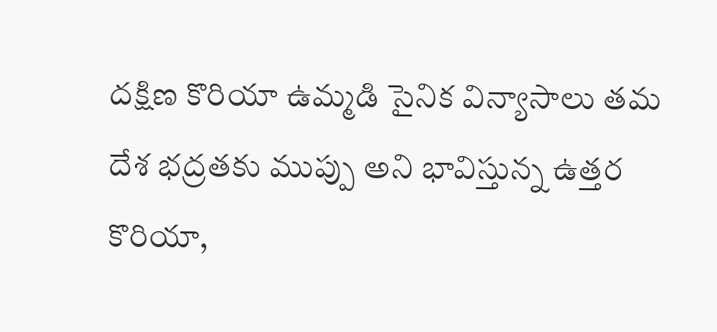దక్షిణ కొరియా ఉమ్మడి సైనిక విన్యాసాలు తమ దేశ భద్రతకు ముప్పు అని భావిస్తున్న ఉత్తర కొరియా,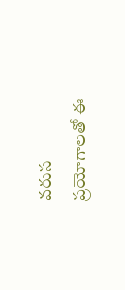వరుస ప్రయోగాలతో ఈ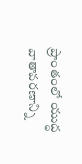ప్రాంతంలో యుద్ధ వాతావరణాన్ని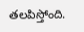తలపిస్తోంది.